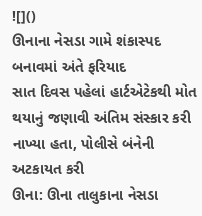![]()
ઊનાના નેસડા ગામે શંકાસ્પદ બનાવમાં અંતે ફરિયાદ
સાત દિવસ પહેલાં હાર્ટએટેકથી મોત થયાનું જણાવી અંતિમ સંસ્કાર કરી નાખ્યા હતા, પોલીસે બંનેની અટકાયત કરી
ઊના: ઊના તાલુકાના નેસડા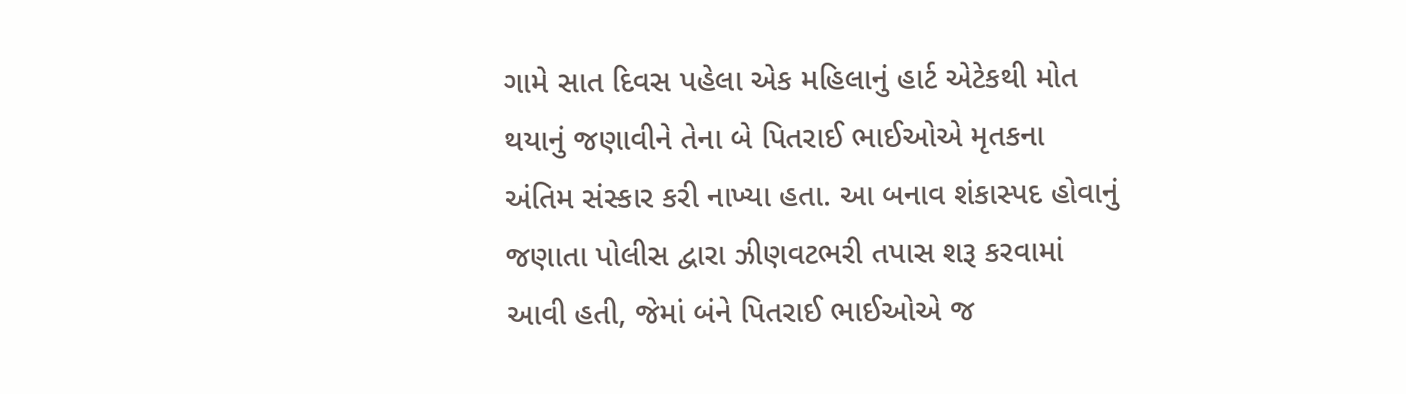ગામે સાત દિવસ પહેલા એક મહિલાનું હાર્ટ એટેકથી મોત થયાનું જણાવીને તેના બે પિતરાઈ ભાઈઓએ મૃતકના અંતિમ સંસ્કાર કરી નાખ્યા હતા. આ બનાવ શંકાસ્પદ હોવાનું જણાતા પોલીસ દ્વારા ઝીણવટભરી તપાસ શરૂ કરવામાં આવી હતી, જેમાં બંને પિતરાઈ ભાઈઓએ જ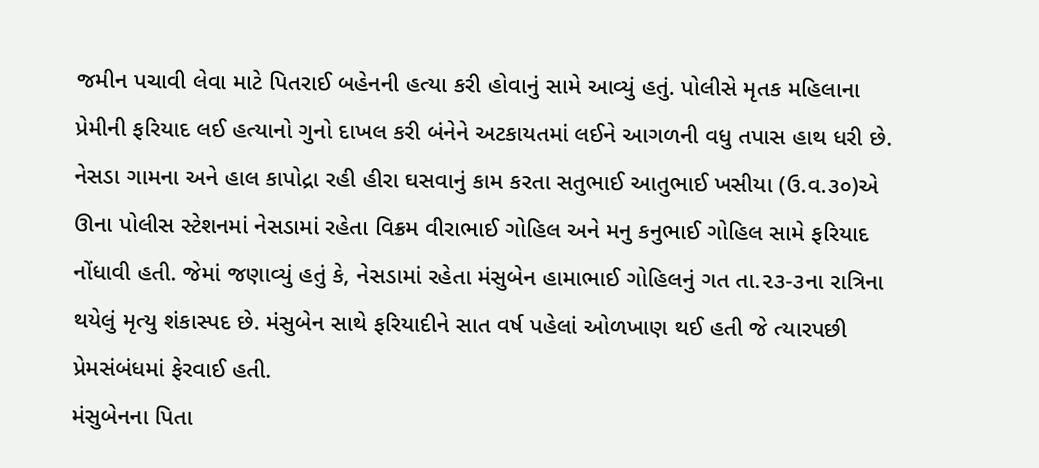જમીન પચાવી લેવા માટે પિતરાઈ બહેનની હત્યા કરી હોવાનું સામે આવ્યું હતું. પોલીસે મૃતક મહિલાના પ્રેમીની ફરિયાદ લઈ હત્યાનો ગુનો દાખલ કરી બંનેને અટકાયતમાં લઈને આગળની વધુ તપાસ હાથ ધરી છે.
નેસડા ગામના અને હાલ કાપોદ્રા રહી હીરા ઘસવાનું કામ કરતા સતુભાઈ આતુભાઈ ખસીયા (ઉ.વ.૩૦)એ ઊના પોલીસ સ્ટેશનમાં નેસડામાં રહેતા વિક્રમ વીરાભાઈ ગોહિલ અને મનુ કનુભાઈ ગોહિલ સામે ફરિયાદ નોંધાવી હતી. જેમાં જણાવ્યું હતું કે, નેસડામાં રહેતા મંસુબેન હામાભાઈ ગોહિલનું ગત તા.૨૩-૩ના રાત્રિના થયેલું મૃત્યુ શંકાસ્પદ છે. મંસુબેન સાથે ફરિયાદીને સાત વર્ષ પહેલાં ઓળખાણ થઈ હતી જે ત્યારપછી પ્રેમસંબંધમાં ફેરવાઈ હતી.
મંસુબેનના પિતા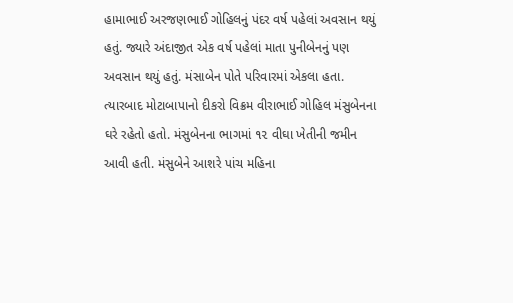હામાભાઈ અરજણભાઈ ગોહિલનું પંદર વર્ષ પહેલાં અવસાન થયું હતું. જ્યારે અંદાજીત એક વર્ષ પહેલાં માતા પુનીબેનનું પણ અવસાન થયું હતું. મંસાબેન પોતે પરિવારમાં એકલા હતા. ત્યારબાદ મોટાબાપાનો દીકરો વિક્રમ વીરાભાઈ ગોહિલ મંસુબેનના ઘરે રહેતો હતો. મંસુબેનના ભાગમાં ૧૨ વીઘા ખેતીની જમીન આવી હતી. મંસુબેને આશરે પાંચ મહિના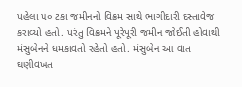પહેલા ૫૦ ટકા જમીનનો વિક્રમ સાથે ભાગીદારી દસ્તાવેજ કરાવ્યો હતો. પરંતુ વિક્રમને પૂરેપૂરી જમીન જોઈતી હોવાથી મંસુબેનને ધમકાવતો રહેતો હતો. મંસુબેન આ વાત ઘણીવખત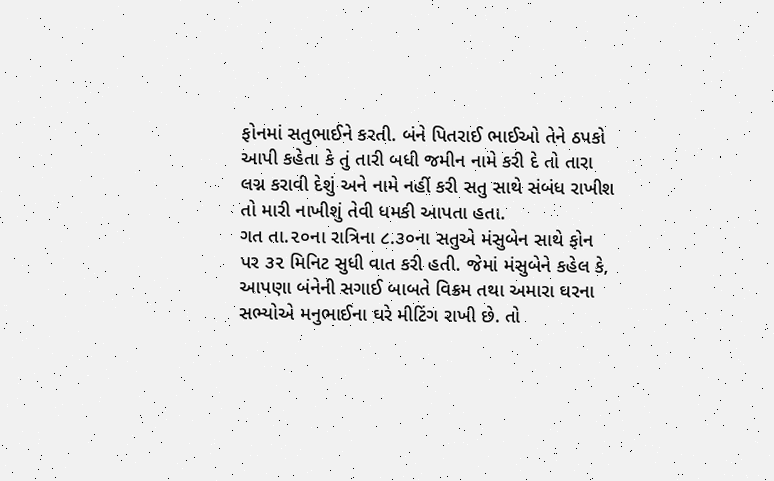ફોનમાં સતુભાઈને કરતી. બંને પિતરાઈ ભાઈઓ તેને ઠપકો આપી કહેતા કે તું તારી બધી જમીન નામે કરી દે તો તારા લગ્ન કરાવી દેશું અને નામે નહીં કરી સતુ સાથે સંબંધ રાખીશ તો મારી નાખીશું તેવી ધમકી આપતા હતા.
ગત તા.૨૦ના રાત્રિના ૮.૩૦ના સતુએ મંસુબેન સાથે ફોન પર ૩૨ મિનિટ સુધી વાત કરી હતી. જેમાં મંસુબેને કહેલ કે, આપણા બંનેની સગાઈ બાબતે વિક્રમ તથા અમારા ઘરના સભ્યોએ મનુભાઈના ઘરે મીટિંગ રાખી છે. તો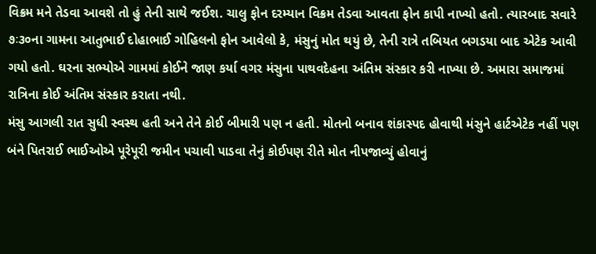વિક્રમ મને તેડવા આવશે તો હું તેની સાથે જઈશ. ચાલુ ફોન દરમ્યાન વિક્રમ તેડવા આવતા ફોન કાપી નાખ્યો હતો. ત્યારબાદ સવારે ૭ઃ૩૦ના ગામના આતુભાઈ દોહાભાઈ ગોહિલનો ફોન આવેલો કે, મંસુનું મોત થયું છે, તેની રાત્રે તબિયત બગડયા બાદ એટેક આવી ગયો હતો. ઘરના સભ્યોએ ગામમાં કોઈને જાણ કર્યા વગર મંસુના પાથવદેહના અંતિમ સંસ્કાર કરી નાખ્યા છે. અમારા સમાજમાં રાત્રિના કોઈ અંતિમ સંસ્કાર કરાતા નથી.
મંસુ આગલી રાત સુધી સ્વસ્થ હતી અને તેને કોઈ બીમારી પણ ન હતી. મોતનો બનાવ શંકાસ્પદ હોવાથી મંસુને હાર્ટએટેક નહીં પણ બંને પિતરાઈ ભાઈઓએ પૂરેપૂરી જમીન પચાવી પાડવા તેનું કોઈપણ રીતે મોત નીપજાવ્યું હોવાનું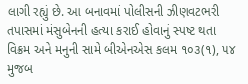લાગી રહ્યું છે. આ બનાવમાં પોલીસની ઝીણવટભરી તપાસમાં મંસુબેનની હત્યા કરાઈ હોવાનું સ્પષ્ટ થતા વિક્રમ અને મનુની સામે બીએનએસ કલમ ૧૦૩(૧), ૫૪ મુજબ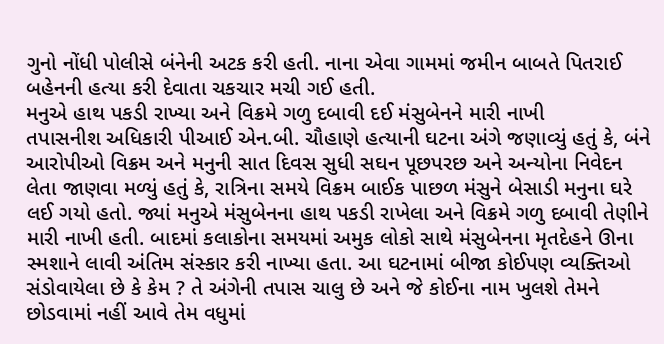ગુનો નોંધી પોલીસે બંનેની અટક કરી હતી. નાના એવા ગામમાં જમીન બાબતે પિતરાઈ બહેનની હત્યા કરી દેવાતા ચકચાર મચી ગઈ હતી.
મનુએ હાથ પકડી રાખ્યા અને વિક્રમે ગળુ દબાવી દઈ મંસુબેનને મારી નાખી
તપાસનીશ અધિકારી પીઆઈ એન.બી. ચૌહાણે હત્યાની ઘટના અંગે જણાવ્યું હતું કે, બંને આરોપીઓ વિક્રમ અને મનુની સાત દિવસ સુધી સઘન પૂછપરછ અને અન્યોના નિવેદન લેતા જાણવા મળ્યું હતું કે, રાત્રિના સમયે વિક્રમ બાઈક પાછળ મંસુને બેસાડી મનુના ઘરે લઈ ગયો હતો. જ્યાં મનુએ મંસુબેનના હાથ પકડી રાખેલા અને વિક્રમે ગળુ દબાવી તેણીને મારી નાખી હતી. બાદમાં કલાકોના સમયમાં અમુક લોકો સાથે મંસુબેનના મૃતદેહને ઊના સ્મશાને લાવી અંતિમ સંસ્કાર કરી નાખ્યા હતા. આ ઘટનામાં બીજા કોઈપણ વ્યક્તિઓ સંડોવાયેલા છે કે કેમ ? તે અંગેની તપાસ ચાલુ છે અને જે કોઈના નામ ખુલશે તેમને છોડવામાં નહીં આવે તેમ વધુમાં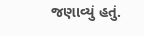જણાવ્યું હતું.